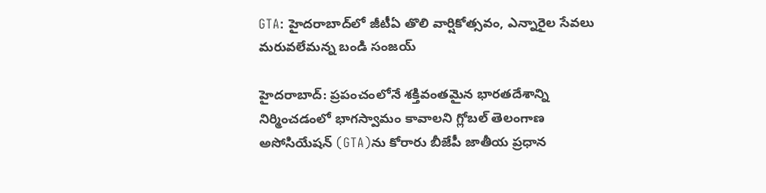GTA: హైదరాబాద్‌లో జీటీఏ తొలి వార్షికోత్సవం, ఎన్నారైల సేవలు మరువలేమన్న బండి సంజయ్

హైద‌రాబాద్: ప్ర‌పంచంలోనే శ‌క్తివంత‌మైన భార‌త‌దేశాన్ని నిర్మించ‌డంలో భాగ‌స్వామం కావాల‌ని గ్లోబల్ తెలంగాణ అసోసియేషన్ (GTA)ను కోరారు బీజేపీ జాతీయ ప్రధాన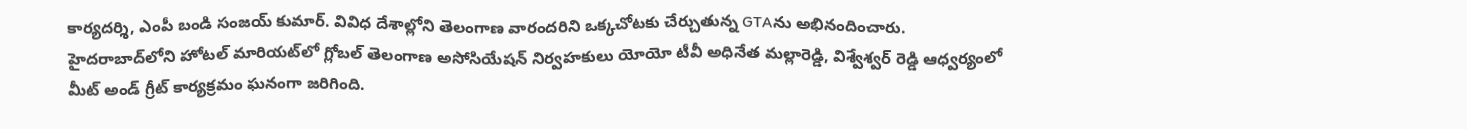కార్యదర్శి, ఎంపీ బండి సంజయ్ కుమార్. వివిధ దేశాల్లోని తెలంగాణ వారంద‌రిని ఒక్క‌చోట‌కు చేర్చుతున్న GTAను అభినందించారు. హైదరాబాద్‌లోని హోటల్ మారియట్‌లో గ్లోబల్ తెలంగాణ అసోసియేషన్ నిర్వ‌హ‌కులు యోయో టీవీ అధినేత మల్లారెడ్డి, విశ్వేశ్వర్ రెడ్డి ఆధ్వర్యంలో మీట్ అండ్ గ్రీట్ కార్య‌క్ర‌మం ఘ‌నంగా జ‌రిగింది.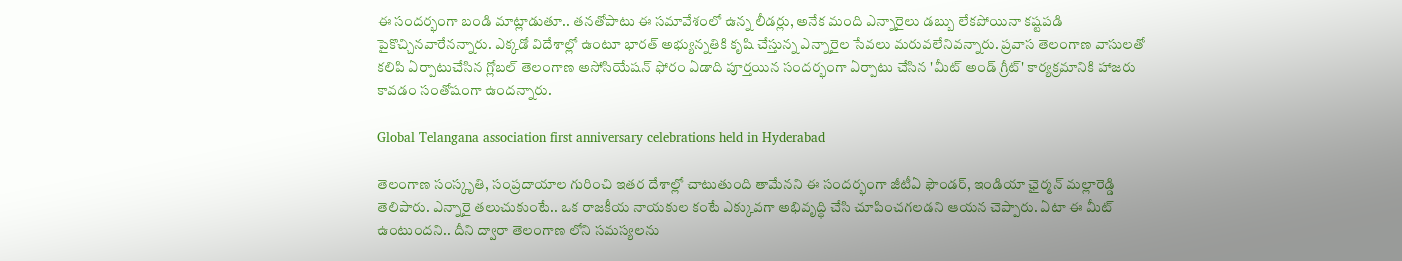ఈ సందర్భంగా బండి మాట్లాడుతూ.. తనతోపాటు ఈ సమావేశంలో ఉన్న లీడర్లు, అనేక మంది ఎన్నారైలు డబ్బు లేకపోయినా కష్టపడి పైకొచ్చినవారేనన్నారు. ఎక్కడో విదేశాల్లో ఉంటూ భారత్ అభ్యున్నతికి కృషి చేస్తున్న ఎన్నారైల సేవలు మరువలేనివన్నారు. ప్రవాస తెలంగాణ వాసులతో కలిపి ఏర్పాటుచేసిన గ్లోబల్ తెలంగాణ అసోసియేషన్ ఫోరం ఏడాది పూర్తయిన సందర్భంగా ఏర్పాటు చేసిన 'మీట్ అండ్ గ్రీట్' కార్యక్రమానికి హాజరు కావడం సంతోషంగా ఉందన్నారు.

Global Telangana association first anniversary celebrations held in Hyderabad

తెలంగాణ సంస్కృతి, సంప్రదాయాల గురించి ఇతర దేశాల్లో చాటుతుంది తామేనని ఈ సంద‌ర్భంగా జీటీఏ ఫౌండర్, ఇండియా ఛైర్మన్ మల్లారెడ్డి తెలిపారు. ఎన్నారై తలుచుకుంటే.. ఒక రాజ‌కీయ నాయ‌కుల‌ కంటే ఎక్కువగా అభివృద్ధి చేసి చూపించగలడని ఆయ‌న చెప్పారు. ఏటా ఈ మీట్ ఉంటుందని.. దీని ద్వారా తెలంగాణ లోని సమస్యలను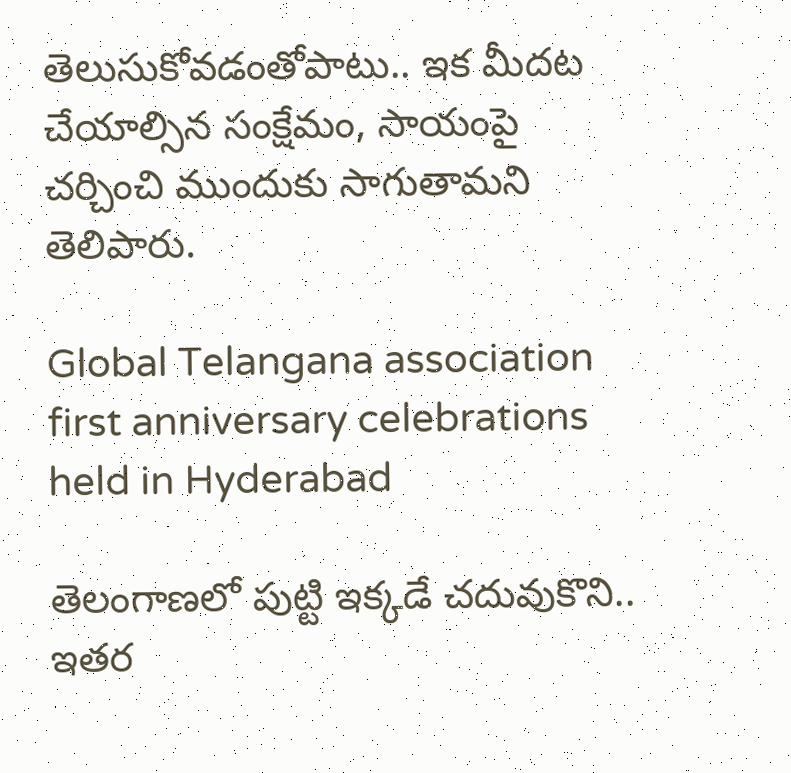తెలుసుకోవడంతోపాటు.. ఇక మీదట చేయాల్సిన‌ సంక్షేమం, సాయంపై చర్చించి ముందుకు సాగుతామని తెలిపారు.

Global Telangana association first anniversary celebrations held in Hyderabad

తెలంగాణలో పుట్టి ఇక్కడే చదువుకొని.. ఇతర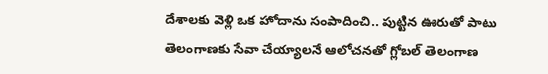దేశాలకు వెళ్లి ఒక హోదాను సంపాదించి.. పుట్టిన ఊరుతో పాటు తెలంగాణకు సేవా చేయ్యాలనే ఆలోచనతో గ్లోబల్ తెలంగాణ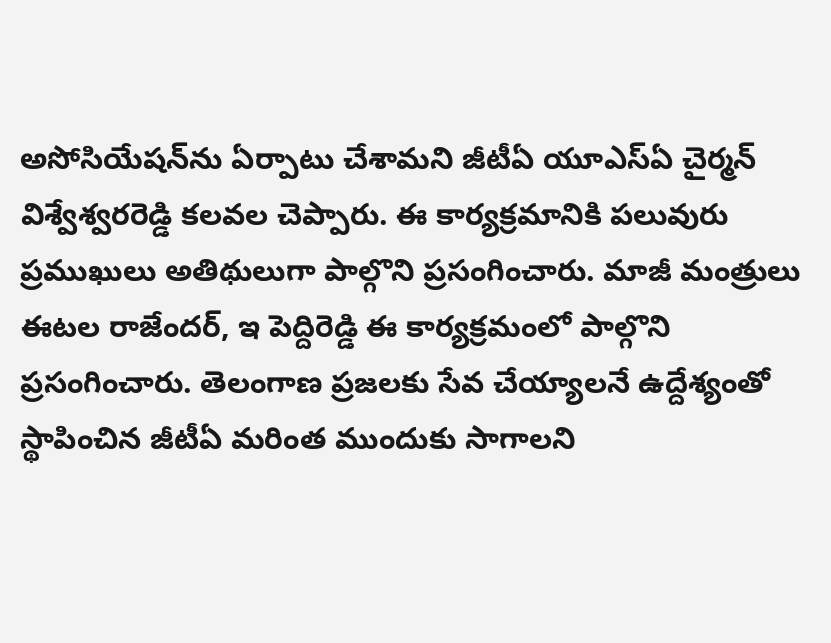అసోసియేషన్‌ను ఏర్పాటు చేశామ‌ని జీటీఏ యూఎస్ఏ చైర్మన్ విశ్వేశ్వరరెడ్డి కలవల చెప్పారు. ఈ కార్య‌క్ర‌మానికి ప‌లువురు ప్ర‌ముఖులు అతిథులుగా పాల్గొని ప్ర‌సంగించారు. మాజీ మంత్రులు ఈటల రాజేందర్, ఇ పెద్దిరెడ్డి ఈ కార్య‌క్ర‌మంలో పాల్గొని ప్ర‌సంగించారు. తెలంగాణ ప్రజలకు సేవ చేయ్యాలనే ఉద్దేశ్యంతో స్థాపించిన జీటీఏ మరింత ముందుకు సాగాలని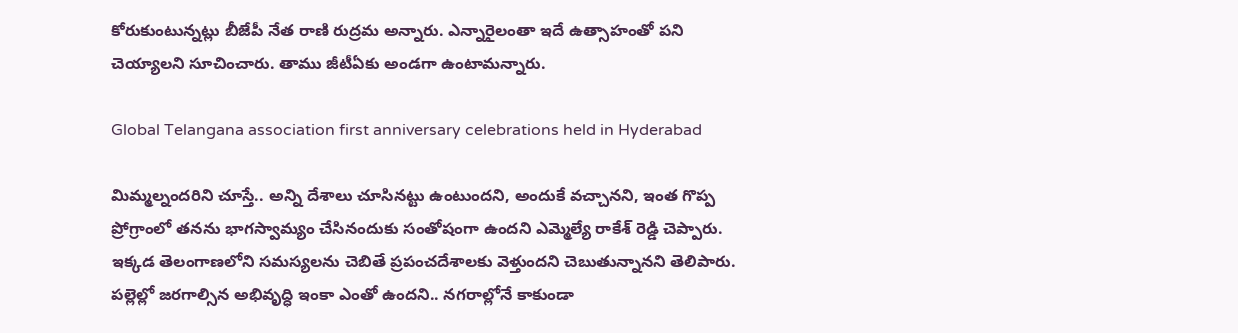కోరుకుంటున్నట్లు బీజేపీ నేత రాణి రుద్రమ అన్నారు. ఎన్నారైలంతా ఇదే ఉత్సాహంతో పని చెయ్యాల‌ని సూచించారు. తాము జీటీఏకు అండగా ఉంటామన్నారు.

Global Telangana association first anniversary celebrations held in Hyderabad

మిమ్మల్నందరిని చూస్తే.. అన్ని దేశాలు చూసినట్టు ఉంటుంద‌ని, అందుకే వచ్చాన‌ని, ఇంత గొప్ప ప్రోగ్రాంలో త‌న‌ను భాగస్వామ్యం చేసినందుకు సంతోషంగా ఉందని ఎమ్మెల్యే రాకేశ్ రెడ్డి చెప్పారు. ఇక్కడ తెలంగాణలోని సమస్యలను చెబితే ప్రపంచదేశాలకు వెళ్తుందని చెబుతున్నానని తెలిపారు. పల్లెల్లో జరగాల్సిన అభివృద్ధి ఇంకా ఎంతో ఉందని.. న‌గ‌రాల్లోనే కాకుండా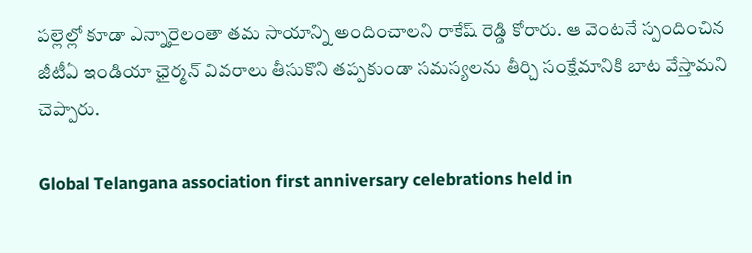పల్లెల్లో కూడా ఎన్నారైలంతా తమ సాయాన్ని అందించాలని రాకేష్ రెడ్డి కోరారు. ఆ వెంటనే స్పందించిన జీటీఏ ఇండియా ఛైర్మన్ వివరాలు తీసుకొని తప్పకుండా సమస్యలను తీర్చి సంక్షేమానికి బాట వేస్తామని చెప్పారు.

Global Telangana association first anniversary celebrations held in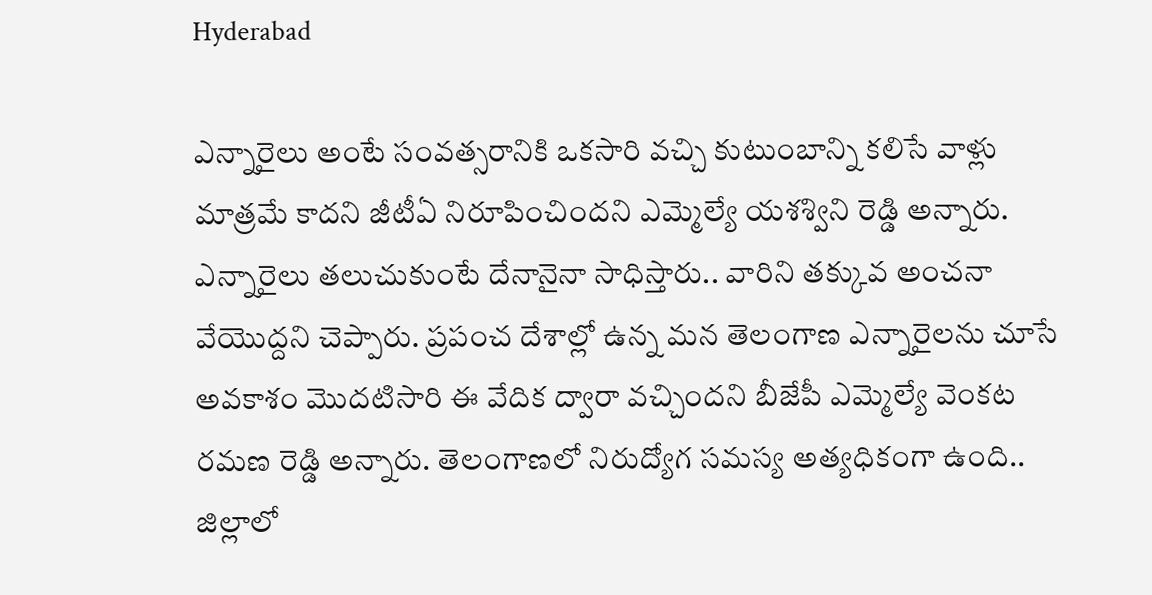Hyderabad

ఎన్నారైలు అంటే సంవత్సరానికి ఒకసారి వచ్చి కుటుంబాన్ని కలిసే వాళ్లు మాత్రమే కాదని జీటీఏ నిరూపించింద‌ని ఎమ్మెల్యే య‌శ‌శ్విని రెడ్డి అన్నారు. ఎన్నారైలు తలుచుకుంటే దేనానైనా సాధిస్తారు.. వారిని తక్కువ అంచనా వేయొద్దని చెప్పారు. ప్రపంచ దేశాల్లో ఉన్న మన తెలంగాణ ఎన్నారైలను చూసే అవకాశం మొదటిసారి ఈ వేదిక ద్వారా వచ్చిందని బీజేపీ ఎమ్మెల్యే వెంకట రమణ రెడ్డి అన్నారు. తెలంగాణలో నిరుద్యోగ సమస్య అత్యధికంగా ఉంది.. జిల్లాలో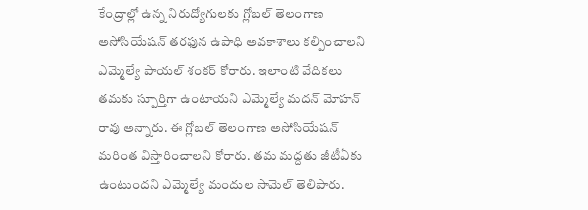కేంద్రాల్లో ఉన్న నిరుద్యోగులకు గ్లోబల్ తెలంగాణ అసోసియేషన్ తరఫున ఉపాధి అవకాశాలు కల్పించాలని ఎమ్మెల్యే పాయల్ శంకర్ కోరారు. ఇలాంటి వేదికలు త‌మ‌కు స్పూర్తిగా ఉంటాయని ఎమ్మెల్యే మదన్ మోహన్ రావు అన్నారు. ఈ గ్లోబల్ తెలంగాణ అసోసియేషన్ మరింత విస్తారించాలని కోరారు. తమ మ‌ద్ద‌తు జీటీఏకు ఉంటుందని ఎమ్మెల్యే మందుల సామెల్ తెలిపారు.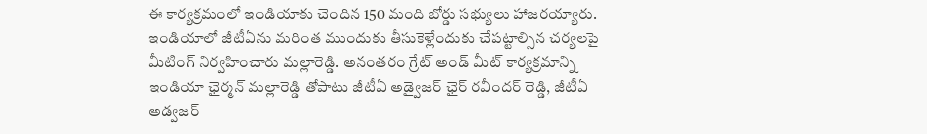ఈ కార్యక్రమంలో ఇండియాకు చెందిన 150 మంది బోర్డు సభ్యులు హాజరయ్యారు. ఇండియాలో జీటీఏను మరింత ముందుకు తీసుకెళ్లేందుకు చేపట్టాల్సిన చర్యలపై మీటింగ్ నిర్వహించారు మల్లారెడ్డి. అనంతరం గ్రేట్ అండ్ మీట్ కార్యక్రమాన్ని ఇండియా ఛైర్మన్ మల్లారెడ్డి తోపాటు జీటీఏ అడ్వైజర్ ఛైర్ రవీందర్ రెడ్డి, జీటీఏ అడ్వజర్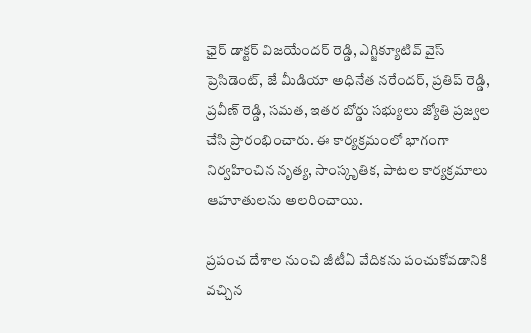ఛైర్ డాక్టర్ విజయేందర్ రెడ్డి, ఎగ్జిక్యూటివ్ వైస్ ప్రెసిడెంట్, జే మీడియా అధినేత నరేందర్, ప్రతిప్ రెడ్డి, ప్రవీణ్ రెడ్డి, సమత, ఇతర బోర్డు సభ్యులు జ్యోతి ప్రజ్వల చేసి ప్రారంభించారు. ఈ కార్యక్రమంలో భాగంగా నిర్వహించిన నృత్య, సాంస్కృతిక‌, పాట‌ల కార్యక్రమాలు ఆహూతుల‌ను అల‌రించాయి.

ప్రపంచ దేశాల నుంచి జీటీఏ వేదికను పంచుకోవడానికి వ‌చ్చిన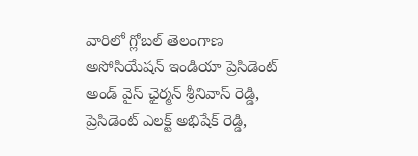వారిలో గ్లోబల్ తెలంగాణ అసోసియేషన్ ఇండియా ప్రెసిడెంట్ అండ్ వైస్ ఛైర్మన్ శ్రీనివాస్ రెడ్డి, ప్రెసిడెంట్ ఎలక్ట్ అభిషేక్ రెడ్డి,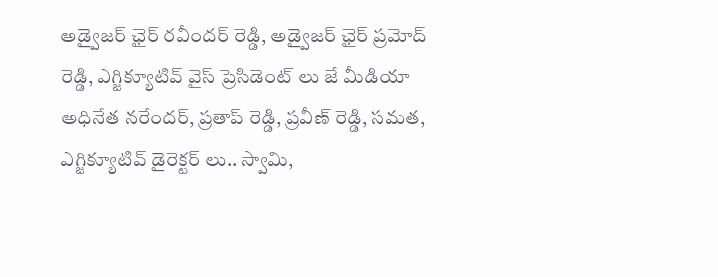అడ్వైజర్ ఛైర్ రవీందర్ రెడ్డి, అడ్వైజర్ ఛైర్ ప్రమోద్ రెడ్డి, ఎగ్జిక్యూటివ్ వైస్ ప్రెసిడెంట్ లు జే మీడియా అధినేత నరేందర్, ప్రతాప్ రెడ్డి, ప్రవీణ్ రెడ్డి, సమత, ఎగ్జిక్యూటివ్ డైరెక్టర్ లు.. స్వామి,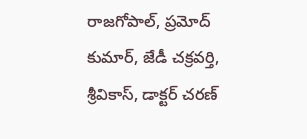రాజగోపాల్, ప్రమోద్ కుమార్, జేడీ చక్రవర్తి, శ్రీవికాస్, డాక్టర్ చరణ్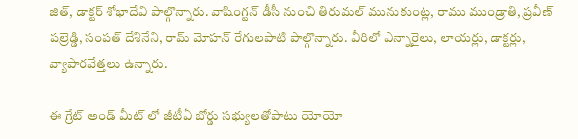జిత్, డాక్టర్ శోభాదేవి పాల్గొన్నారు. వాషింగ్టన్ డీసీ నుంచి తిరుమల్ మునుకుంట్ల, రాము ముండ్రాతి, ప్రవీణ్ పల్రెడ్డి, సంపత్ దేశినేని, రామ్ మోహన్ రేగులపాటి పాల్గొన్నారు. వీరిలో ఎన్నారైలు, లాయర్లు, డాక్టర్లు, వ్యాపారవేత్తలు ఉన్నారు.

ఈ గ్రేట్ అండ్ మీట్ లో జీటీఏ బోర్డు సభ్యులతోపాటు యోయో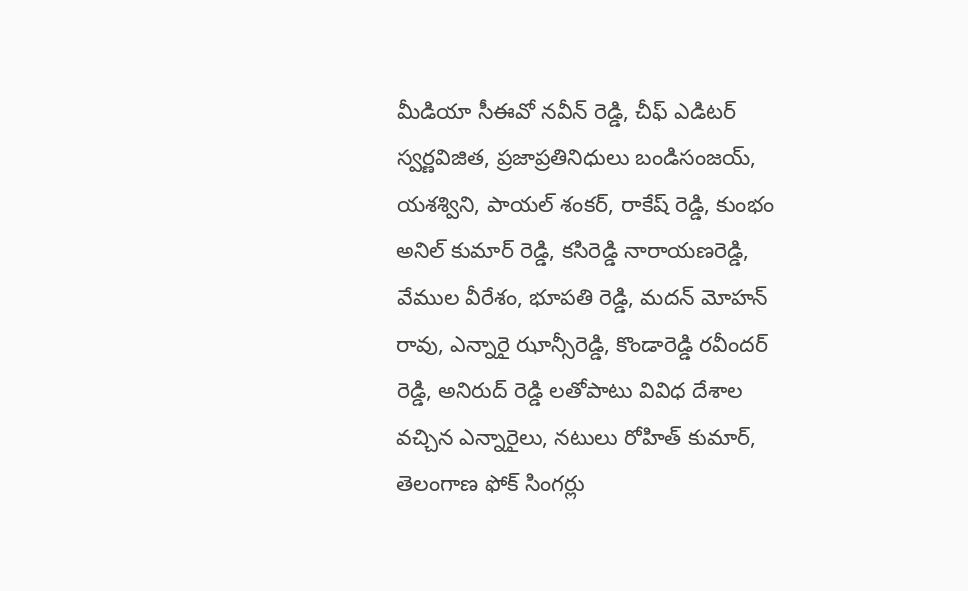మీడియా సీఈవో నవీన్ రెడ్డి, చీఫ్ ఎడిటర్ స్వర్ణవిజిత, ప్రజాప్రతినిధులు బండిసంజయ్, య‌శ‌శ్విని, పాయల్ శంకర్, రాకేష్ రెడ్డి, కుంభం అనిల్ కుమార్ రెడ్డి, కసిరెడ్డి నారాయణరెడ్డి, వేముల వీరేశం, భూపతి రెడ్డి, మదన్ మోహన్ రావు, ఎన్నారై ఝాన్సీరెడ్డి, కొండారెడ్డి రవీందర్ రెడ్డి, అనిరుద్ రెడ్డి లతోపాటు వివిధ దేశాల వచ్చిన ఎన్నారైలు, నటులు రోహిత్ కుమార్, తెలంగాణ ఫోక్ సింగర్లు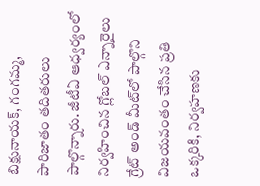బిక్షునాయక్, గంగమ్మ, పారిజాతం త‌దిత‌రులు పాల్గొన్నారు. జీటీఏ ఆధ్వ‌ర్యంలో నిర్వహించిన గ్లోబల్ ఎన్నారైలు గ్రేట్ అండ్ మీట్‌లో పాల్గొని విజ‌యవంతం చేసిన ప్ర‌తి ఒక్క‌రికి, నిర్వహణకు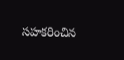సహకరించిన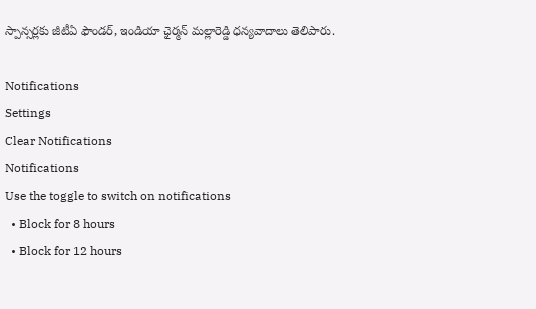స్పాన్సర్లకు జీటీఏ ఫౌండర్, ఇండియా ఛైర్మన్ మల్లారెడ్డి ధన్యవాదాలు తెలిపారు.

Notifications
Settings
Clear Notifications
Notifications
Use the toggle to switch on notifications
  • Block for 8 hours
  • Block for 12 hours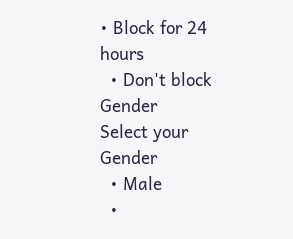• Block for 24 hours
  • Don't block
Gender
Select your Gender
  • Male
  •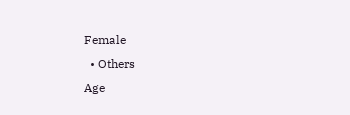Female
  • Others
Age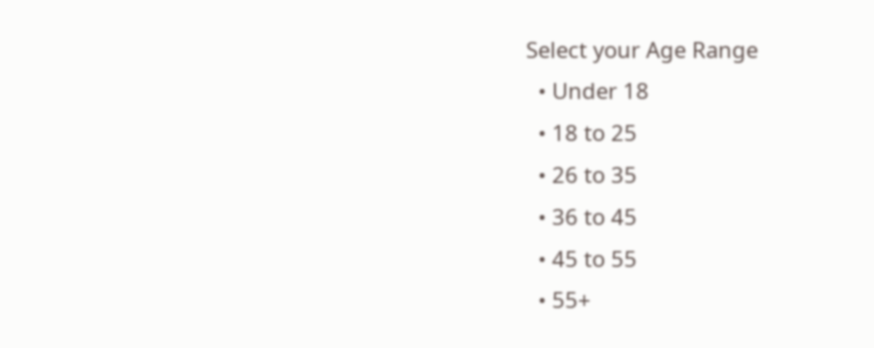Select your Age Range
  • Under 18
  • 18 to 25
  • 26 to 35
  • 36 to 45
  • 45 to 55
  • 55+